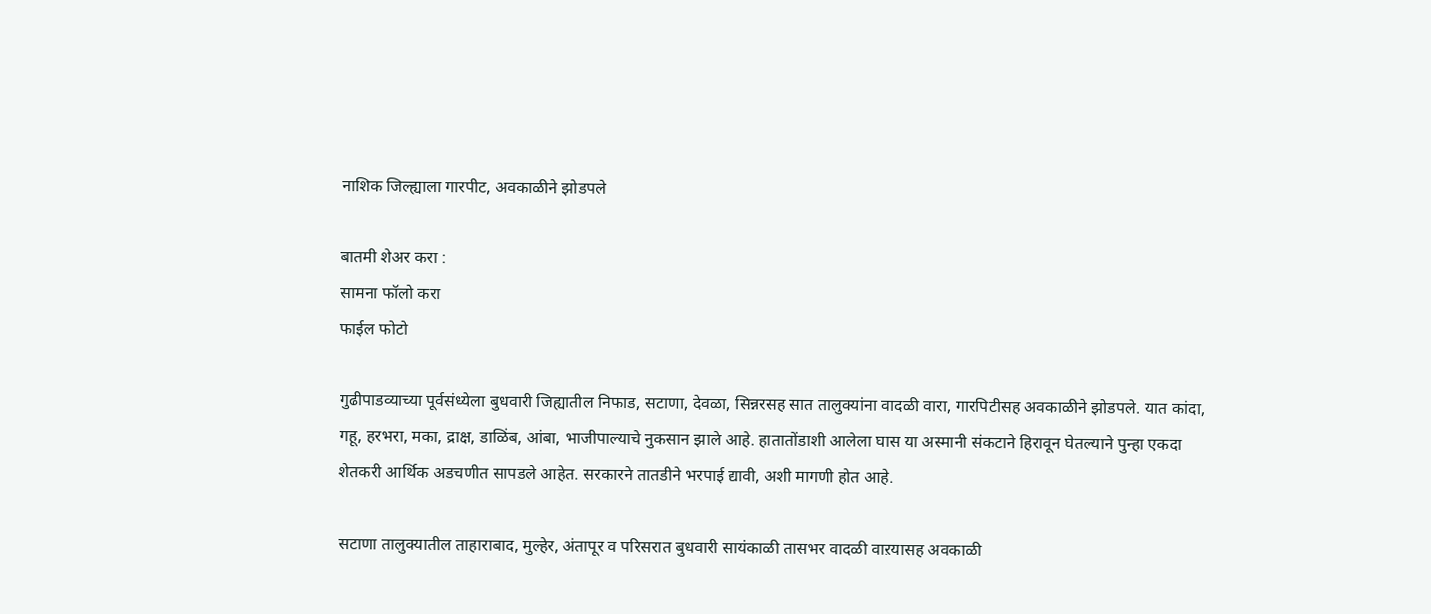नाशिक जिल्ह्याला गारपीट, अवकाळीने झोडपले

बातमी शेअर करा :
सामना फॉलो करा
फाईल फोटो

गुढीपाडव्याच्या पूर्वसंध्येला बुधवारी जिह्यातील निफाड, सटाणा, देवळा, सिन्नरसह सात तालुक्यांना वादळी वारा, गारपिटीसह अवकाळीने झोडपले. यात कांदा, गहू, हरभरा, मका, द्राक्ष, डाळिंब, आंबा, भाजीपाल्याचे नुकसान झाले आहे. हातातोंडाशी आलेला घास या अस्मानी संकटाने हिरावून घेतल्याने पुन्हा एकदा शेतकरी आर्थिक अडचणीत सापडले आहेत. सरकारने तातडीने भरपाई द्यावी, अशी मागणी होत आहे.

सटाणा तालुक्यातील ताहाराबाद, मुल्हेर, अंतापूर व परिसरात बुधवारी सायंकाळी तासभर वादळी वाऱयासह अवकाळी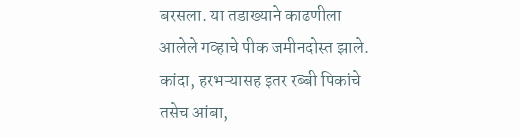बरसला. या तडाख्याने काढणीला आलेले गव्हाचे पीक जमीनदोस्त झाले. कांदा, हरभऱ्यासह इतर रब्बी पिकांचे तसेच आंबा,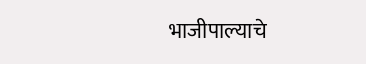भाजीपाल्याचे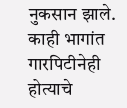नुकसान झाले. काही भागांत गारपिटीनेही होत्याचे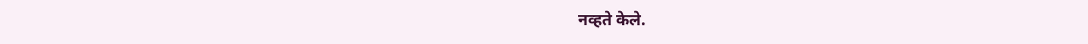नव्हते केले.